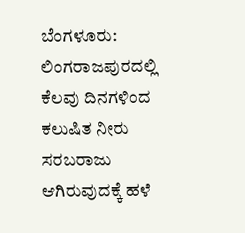ಬೆಂಗಳೂರು: ಲಿಂಗರಾಜಪುರದಲ್ಲಿ ಕೆಲವು ದಿನಗಳಿಂದ ಕಲುಷಿತ ನೀರು ಸರಬರಾಜು ಆಗಿರುವುದಕ್ಕೆ ಹಳೆ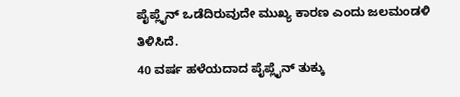ಪೈಪ್ಲೈನ್ ಒಡೆದಿರುವುದೇ ಮುಖ್ಯ ಕಾರಣ ಎಂದು ಜಲಮಂಡಳಿ ತಿಳಿಸಿದೆ.
40 ವರ್ಷ ಹಳೆಯದಾದ ಪೈಪ್ಲೈನ್ ತುಕ್ಕು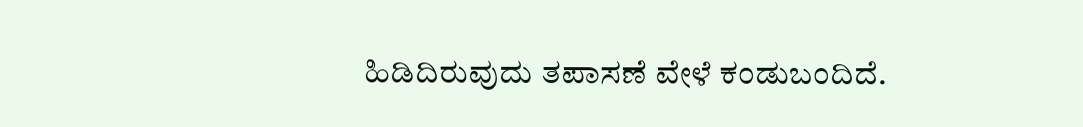ಹಿಡಿದಿರುವುದು ತಪಾಸಣೆ ವೇಳೆ ಕಂಡುಬಂದಿದೆ.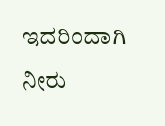ಇದರಿಂದಾಗಿ ನೀರು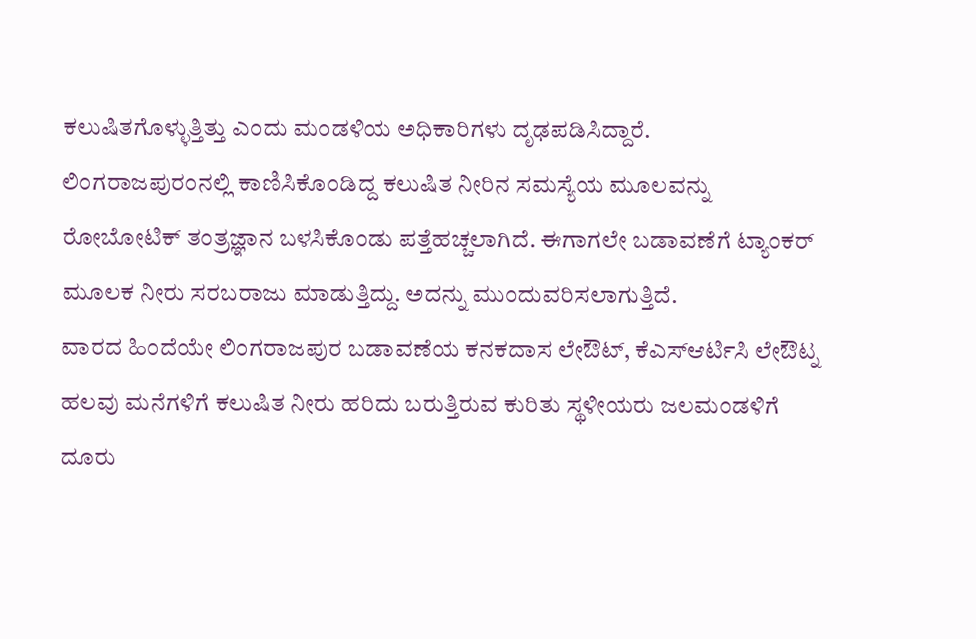ಕಲುಷಿತಗೊಳ್ಳುತ್ತಿತ್ತು ಎಂದು ಮಂಡಳಿಯ ಅಧಿಕಾರಿಗಳು ದೃಢಪಡಿಸಿದ್ದಾರೆ.
ಲಿಂಗರಾಜಪುರಂನಲ್ಲಿ ಕಾಣಿಸಿಕೊಂಡಿದ್ದ ಕಲುಷಿತ ನೀರಿನ ಸಮಸ್ಯೆಯ ಮೂಲವನ್ನು ರೋಬೋಟಿಕ್ ತಂತ್ರಜ್ಞಾನ ಬಳಸಿಕೊಂಡು ಪತ್ತೆಹಚ್ಚಲಾಗಿದೆ. ಈಗಾಗಲೇ ಬಡಾವಣೆಗೆ ಟ್ಯಾಂಕರ್ ಮೂಲಕ ನೀರು ಸರಬರಾಜು ಮಾಡುತ್ತಿದ್ದು. ಅದನ್ನು ಮುಂದುವರಿಸಲಾಗುತ್ತಿದೆ.
ವಾರದ ಹಿಂದೆಯೇ ಲಿಂಗರಾಜಪುರ ಬಡಾವಣೆಯ ಕನಕದಾಸ ಲೇಔಟ್, ಕೆಎಸ್ಆರ್ಟಿಸಿ ಲೇಔಟ್ನ ಹಲವು ಮನೆಗಳಿಗೆ ಕಲುಷಿತ ನೀರು ಹರಿದು ಬರುತ್ತಿರುವ ಕುರಿತು ಸ್ಥಳೀಯರು ಜಲಮಂಡಳಿಗೆ ದೂರು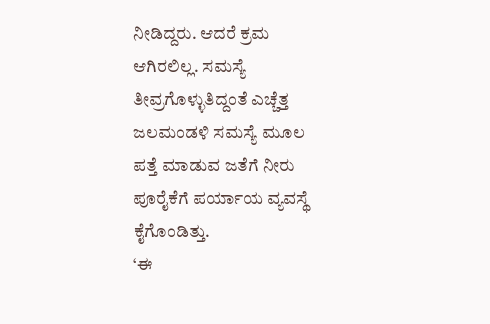ನೀಡಿದ್ದರು. ಆದರೆ ಕ್ರಮ ಆಗಿರಲಿಲ್ಲ. ಸಮಸ್ಯೆ ತೀವ್ರಗೊಳ್ಳುತಿದ್ದಂತೆ ಎಚ್ಚೆತ್ತ ಜಲಮಂಡಳಿ ಸಮಸ್ಯೆ ಮೂಲ ಪತ್ತೆ ಮಾಡುವ ಜತೆಗೆ ನೀರು ಪೂರೈಕೆಗೆ ಪರ್ಯಾಯ ವ್ಯವಸ್ಥೆ ಕೈಗೊಂಡಿತ್ತು.
‘ಈ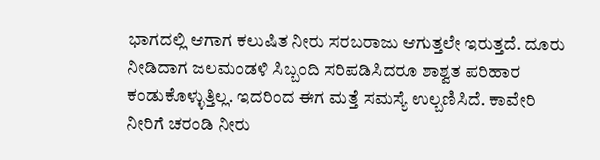ಭಾಗದಲ್ಲಿ ಆಗಾಗ ಕಲುಷಿತ ನೀರು ಸರಬರಾಜು ಆಗುತ್ತಲೇ ಇರುತ್ತದೆ. ದೂರು ನೀಡಿದಾಗ ಜಲಮಂಡಳಿ ಸಿಬ್ಬಂದಿ ಸರಿಪಡಿಸಿದರೂ ಶಾಶ್ವತ ಪರಿಹಾರ ಕಂಡುಕೊಳ್ಳುತ್ತಿಲ್ಲ. ಇದರಿಂದ ಈಗ ಮತ್ತೆ ಸಮಸ್ಯೆ ಉಲ್ಬಣಿಸಿದೆ. ಕಾವೇರಿ ನೀರಿಗೆ ಚರಂಡಿ ನೀರು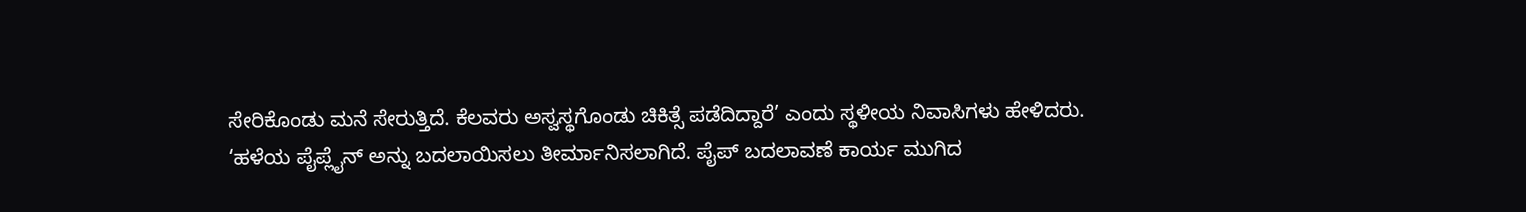ಸೇರಿಕೊಂಡು ಮನೆ ಸೇರುತ್ತಿದೆ. ಕೆಲವರು ಅಸ್ವಸ್ಥಗೊಂಡು ಚಿಕಿತ್ಸೆ ಪಡೆದಿದ್ದಾರೆ’ ಎಂದು ಸ್ಥಳೀಯ ನಿವಾಸಿಗಳು ಹೇಳಿದರು.
‘ಹಳೆಯ ಪೈಪ್ಲೈನ್ ಅನ್ನು ಬದಲಾಯಿಸಲು ತೀರ್ಮಾನಿಸಲಾಗಿದೆ. ಪೈಪ್ ಬದಲಾವಣೆ ಕಾರ್ಯ ಮುಗಿದ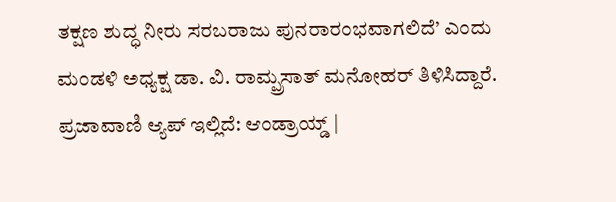ತಕ್ಷಣ ಶುದ್ಧ ನೀರು ಸರಬರಾಜು ಪುನರಾರಂಭವಾಗಲಿದೆ’ ಎಂದು ಮಂಡಳಿ ಅಧ್ಯಕ್ಷ ಡಾ. ವಿ. ರಾಮ್ಪ್ರಸಾತ್ ಮನೋಹರ್ ತಿಳಿಸಿದ್ದಾರೆ.
ಪ್ರಜಾವಾಣಿ ಆ್ಯಪ್ ಇಲ್ಲಿದೆ: ಆಂಡ್ರಾಯ್ಡ್ |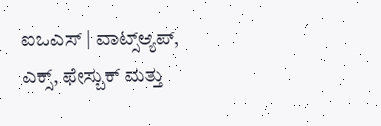ಐಒಎಸ್ | ವಾಟ್ಸ್ಆ್ಯಪ್, ಎಕ್ಸ್, ಫೇಸ್ಬುಕ್ ಮತ್ತು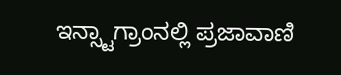ಇನ್ಸ್ಟಾಗ್ರಾಂನಲ್ಲಿ ಪ್ರಜಾವಾಣಿ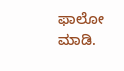ಫಾಲೋ ಮಾಡಿ.